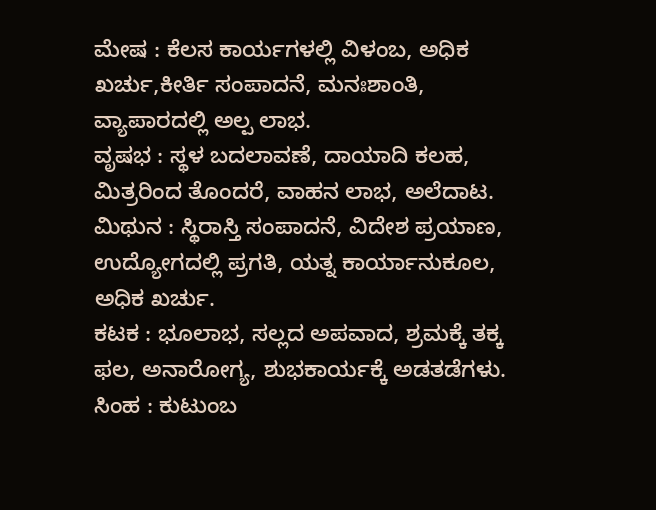ಮೇಷ : ಕೆಲಸ ಕಾರ್ಯಗಳಲ್ಲಿ ವಿಳಂಬ, ಅಧಿಕ ಖರ್ಚು,ಕೀರ್ತಿ ಸಂಪಾದನೆ, ಮನಃಶಾಂತಿ, ವ್ಯಾಪಾರದಲ್ಲಿ ಅಲ್ಪ ಲಾಭ.
ವೃಷಭ : ಸ್ಥಳ ಬದಲಾವಣೆ, ದಾಯಾದಿ ಕಲಹ, ಮಿತ್ರರಿಂದ ತೊಂದರೆ, ವಾಹನ ಲಾಭ, ಅಲೆದಾಟ.
ಮಿಥುನ : ಸ್ಥಿರಾಸ್ತಿ ಸಂಪಾದನೆ, ವಿದೇಶ ಪ್ರಯಾಣ, ಉದ್ಯೋಗದಲ್ಲಿ ಪ್ರಗತಿ, ಯತ್ನ ಕಾರ್ಯಾನುಕೂಲ, ಅಧಿಕ ಖರ್ಚು.
ಕಟಕ : ಭೂಲಾಭ, ಸಲ್ಲದ ಅಪವಾದ, ಶ್ರಮಕ್ಕೆ ತಕ್ಕ ಫಲ, ಅನಾರೋಗ್ಯ, ಶುಭಕಾರ್ಯಕ್ಕೆ ಅಡತಡೆಗಳು.
ಸಿಂಹ : ಕುಟುಂಬ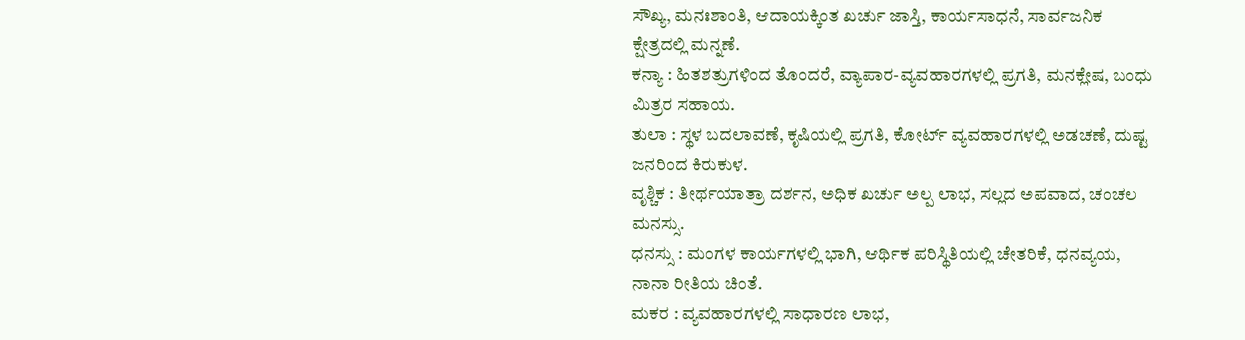ಸೌಖ್ಯ, ಮನಃಶಾಂತಿ, ಆದಾಯಕ್ಕಿಂತ ಖರ್ಚು ಜಾಸ್ತಿ, ಕಾರ್ಯಸಾಧನೆ, ಸಾರ್ವಜನಿಕ ಕ್ಷೇತ್ರದಲ್ಲಿ ಮನ್ನಣೆ.
ಕನ್ಯಾ : ಹಿತಶತ್ರುಗಳಿಂದ ತೊಂದರೆ, ವ್ಯಾಪಾರ-ವ್ಯವಹಾರಗಳಲ್ಲಿ ಪ್ರಗತಿ, ಮನಕ್ಲೇಷ, ಬಂಧು ಮಿತ್ರರ ಸಹಾಯ.
ತುಲಾ : ಸ್ಥಳ ಬದಲಾವಣೆ, ಕೃಷಿಯಲ್ಲಿ ಪ್ರಗತಿ, ಕೋರ್ಟ್ ವ್ಯವಹಾರಗಳಲ್ಲಿ ಅಡಚಣೆ, ದುಷ್ಟ ಜನರಿಂದ ಕಿರುಕುಳ.
ವೃಶ್ಚಿಕ : ತೀರ್ಥಯಾತ್ರಾ ದರ್ಶನ, ಅಧಿಕ ಖರ್ಚು ಅಲ್ಪ ಲಾಭ, ಸಲ್ಲದ ಅಪವಾದ, ಚಂಚಲ ಮನಸ್ಸು.
ಧನಸ್ಸು : ಮಂಗಳ ಕಾರ್ಯಗಳಲ್ಲಿ ಭಾಗಿ, ಆರ್ಥಿಕ ಪರಿಸ್ಥಿತಿಯಲ್ಲಿ ಚೇತರಿಕೆ, ಧನವ್ಯಯ, ನಾನಾ ರೀತಿಯ ಚಿಂತೆ.
ಮಕರ : ವ್ಯವಹಾರಗಳಲ್ಲಿ ಸಾಧಾರಣ ಲಾಭ,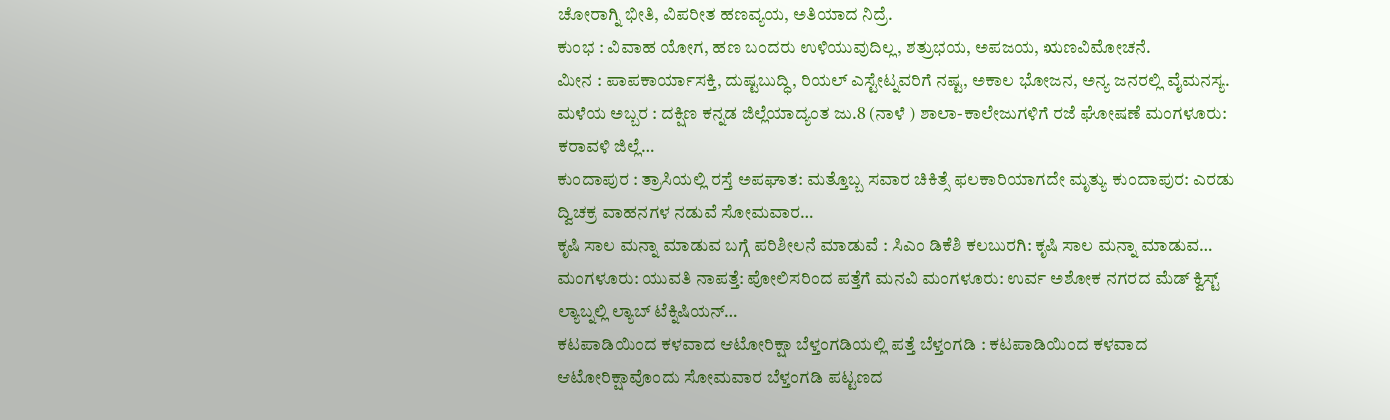ಚೋರಾಗ್ನಿ ಭೀತಿ, ವಿಪರೀತ ಹಣವ್ಯಯ, ಅತಿಯಾದ ನಿದ್ರೆ.
ಕುಂಭ : ವಿವಾಹ ಯೋಗ, ಹಣ ಬಂದರು ಉಳಿಯುವುದಿಲ್ಲ, ಶತ್ರುಭಯ, ಅಪಜಯ, ಋಣವಿಮೋಚನೆ.
ಮೀನ : ಪಾಪಕಾರ್ಯಾಸಕ್ತಿ, ದುಷ್ಟಬುದ್ಧಿ, ರಿಯಲ್ ಎಸ್ಟೇಟ್ನವರಿಗೆ ನಷ್ಟ, ಅಕಾಲ ಭೋಜನ, ಅನ್ಯ ಜನರಲ್ಲಿ ವೈಮನಸ್ಯ.
ಮಳೆಯ ಅಬ್ಬರ : ದಕ್ಷಿಣ ಕನ್ನಡ ಜಿಲ್ಲೆಯಾದ್ಯಂತ ಜು.8 (ನಾಳೆ ) ಶಾಲಾ-ಕಾಲೇಜುಗಳಿಗೆ ರಜೆ ಘೋಷಣೆ ಮಂಗಳೂರು: ಕರಾವಳಿ ಜಿಲ್ಲೆ…
ಕುಂದಾಪುರ : ತ್ರಾಸಿಯಲ್ಲಿ ರಸ್ತೆ ಅಪಘಾತ: ಮತ್ತೊಬ್ಬ ಸವಾರ ಚಿಕಿತ್ಸೆ ಫಲಕಾರಿಯಾಗದೇ ಮೃತ್ಯು ಕುಂದಾಪುರ: ಎರಡು ದ್ವಿಚಕ್ರ ವಾಹನಗಳ ನಡುವೆ ಸೋಮವಾರ…
ಕೃಷಿ ಸಾಲ ಮನ್ನಾ ಮಾಡುವ ಬಗ್ಗೆ ಪರಿಶೀಲನೆ ಮಾಡುವೆ : ಸಿಎಂ ಡಿಕೆಶಿ ಕಲಬುರಗಿ: ಕೃಷಿ ಸಾಲ ಮನ್ನಾ ಮಾಡುವ…
ಮಂಗಳೂರು: ಯುವತಿ ನಾಪತ್ತೆ: ಪೋಲಿಸರಿಂದ ಪತ್ತೆಗೆ ಮನವಿ ಮಂಗಳೂರು: ಉರ್ವ ಅಶೋಕ ನಗರದ ಮೆಡ್ ಕ್ವಿಸ್ಟ್ ಲ್ಯಾಬ್ನಲ್ಲಿ ಲ್ಯಾಬ್ ಟೆಕ್ನಿಷಿಯನ್…
ಕಟಪಾಡಿಯಿಂದ ಕಳವಾದ ಆಟೋರಿಕ್ಷಾ ಬೆಳ್ತಂಗಡಿಯಲ್ಲಿ ಪತ್ತೆ ಬೆಳ್ತಂಗಡಿ : ಕಟಪಾಡಿಯಿಂದ ಕಳವಾದ ಆಟೋರಿಕ್ಷಾವೊಂದು ಸೋಮವಾರ ಬೆಳ್ತಂಗಡಿ ಪಟ್ಟಣದ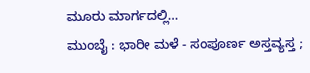ಮೂರು ಮಾರ್ಗದಲ್ಲಿ…
ಮುಂಬೈ : ಭಾರೀ ಮಳೆ - ಸಂಪೂರ್ಣ ಅಸ್ತವ್ಯಸ್ತ ;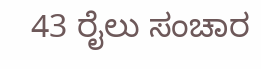43 ರೈಲು ಸಂಚಾರ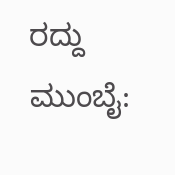ರದ್ದು ಮುಂಬೈ: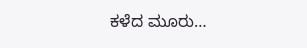ಕಳೆದ ಮೂರು…